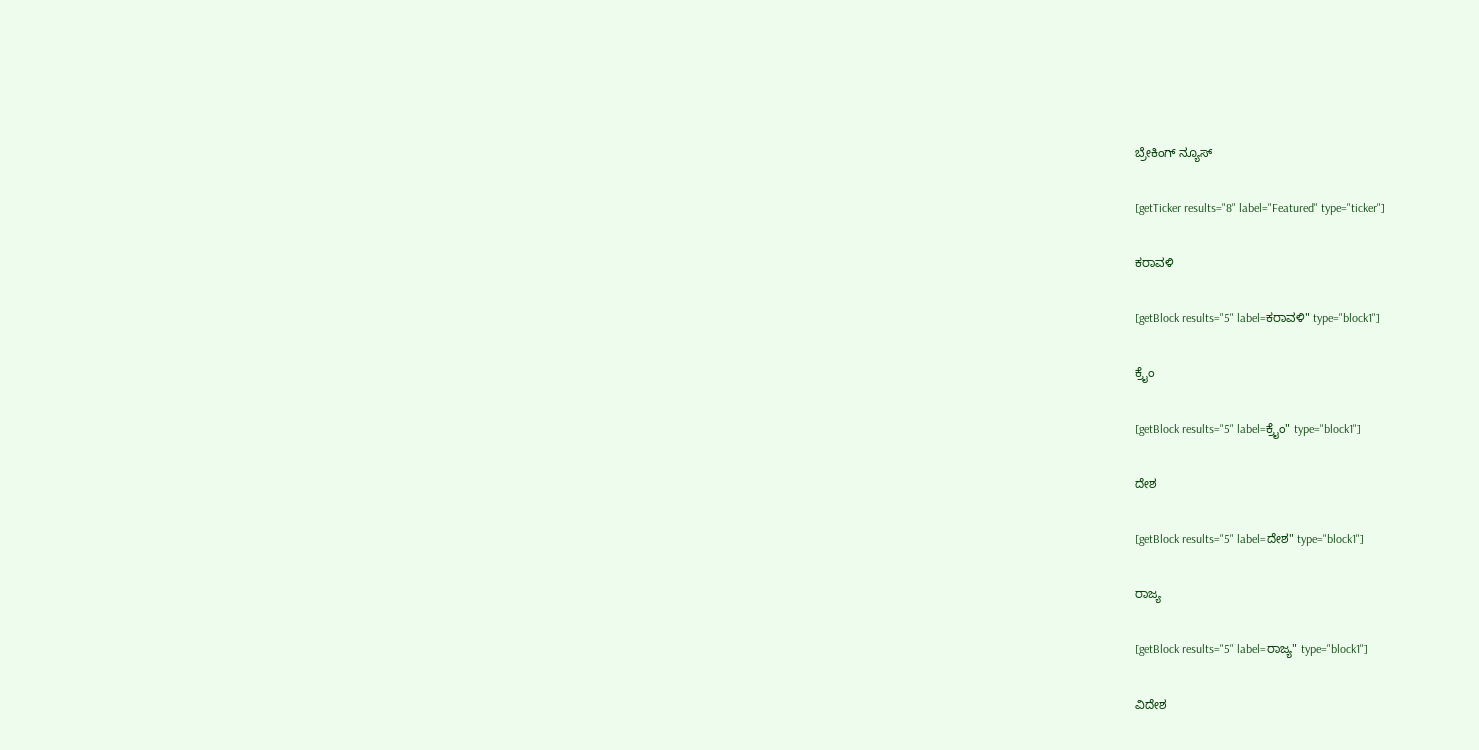ಬ್ರೇಕಿಂಗ್ ನ್ಯೂಸ್

[getTicker results="8" label="Featured" type="ticker"]

ಕರಾವಳಿ

[getBlock results="5" label=ಕರಾವಳಿ" type="block1"]

ಕ್ರೈಂ

[getBlock results="5" label=ಕ್ರೈಂ" type="block1"]

ದೇಶ

[getBlock results="5" label=ದೇಶ" type="block1"]

ರಾಜ್ಯ

[getBlock results="5" label=ರಾಜ್ಯ" type="block1"]

ವಿದೇಶ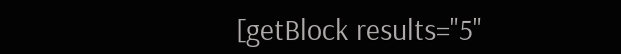[getBlock results="5"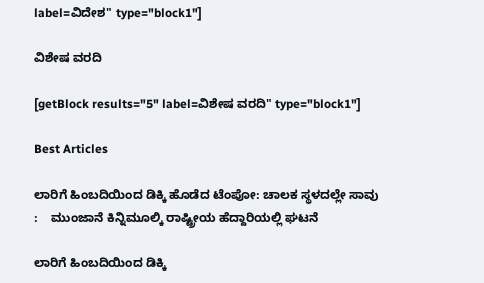label=ವಿದೇಶ" type="block1"]

ವಿಶೇಷ ವರದಿ

[getBlock results="5" label=ವಿಶೇಷ ವರದಿ" type="block1"]

Best Articles

ಲಾರಿಗೆ ಹಿಂಬದಿಯಿಂದ ಡಿಕ್ಕಿ ಹೊಡೆದ ಟೆಂಪೋ: ಚಾಲಕ ಸ್ಥಳದಲ್ಲೇ ಸಾವು :    ಮುಂಜಾನೆ ಕಿನ್ನಿಮೂಲ್ಕಿ ರಾಷ್ಟ್ರೀಯ ಹೆದ್ದಾರಿಯಲ್ಲಿ ಘಟನೆ

ಲಾರಿಗೆ ಹಿಂಬದಿಯಿಂದ ಡಿಕ್ಕಿ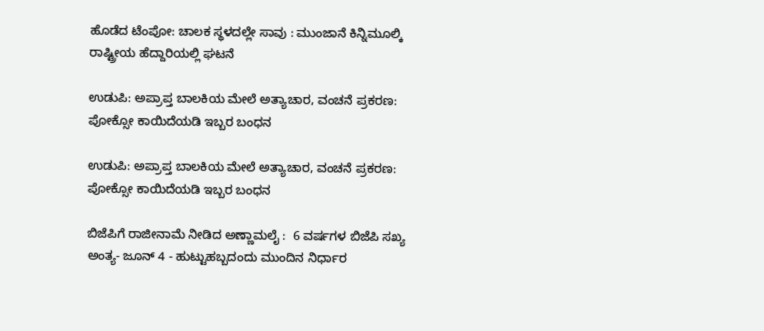ಹೊಡೆದ ಟೆಂಪೋ: ಚಾಲಕ ಸ್ಥಳದಲ್ಲೇ ಸಾವು : ಮುಂಜಾನೆ ಕಿನ್ನಿಮೂಲ್ಕಿ ರಾಷ್ಟ್ರೀಯ ಹೆದ್ದಾರಿಯಲ್ಲಿ ಘಟನೆ

ಉಡುಪಿ: ಅಪ್ರಾಪ್ತ ಬಾಲಕಿಯ ಮೇಲೆ ಅತ್ಯಾಚಾರ, ವಂಚನೆ ಪ್ರಕರಣ: ಪೋಕ್ಸೋ ಕಾಯಿದೆಯಡಿ ಇಬ್ಬರ ಬಂಧನ

ಉಡುಪಿ: ಅಪ್ರಾಪ್ತ ಬಾಲಕಿಯ ಮೇಲೆ ಅತ್ಯಾಚಾರ, ವಂಚನೆ ಪ್ರಕರಣ: ಪೋಕ್ಸೋ ಕಾಯಿದೆಯಡಿ ಇಬ್ಬರ ಬಂಧನ

ಬಿಜೆಪಿಗೆ ರಾಜೀನಾಮೆ ನೀಡಿದ ಅಣ್ಣಾಮಲೈ :  6 ವರ್ಷಗಳ ಬಿಜೆಪಿ ಸಖ್ಯ ಅಂತ್ಯ- ಜೂನ್ 4 - ಹುಟ್ಟುಹಬ್ಬದಂದು ಮುಂದಿನ ನಿರ್ಧಾರ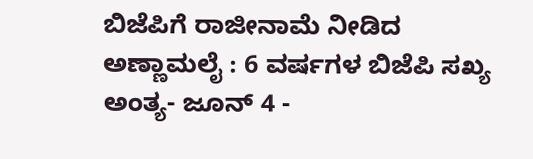ಬಿಜೆಪಿಗೆ ರಾಜೀನಾಮೆ ನೀಡಿದ ಅಣ್ಣಾಮಲೈ : 6 ವರ್ಷಗಳ ಬಿಜೆಪಿ ಸಖ್ಯ ಅಂತ್ಯ- ಜೂನ್ 4 -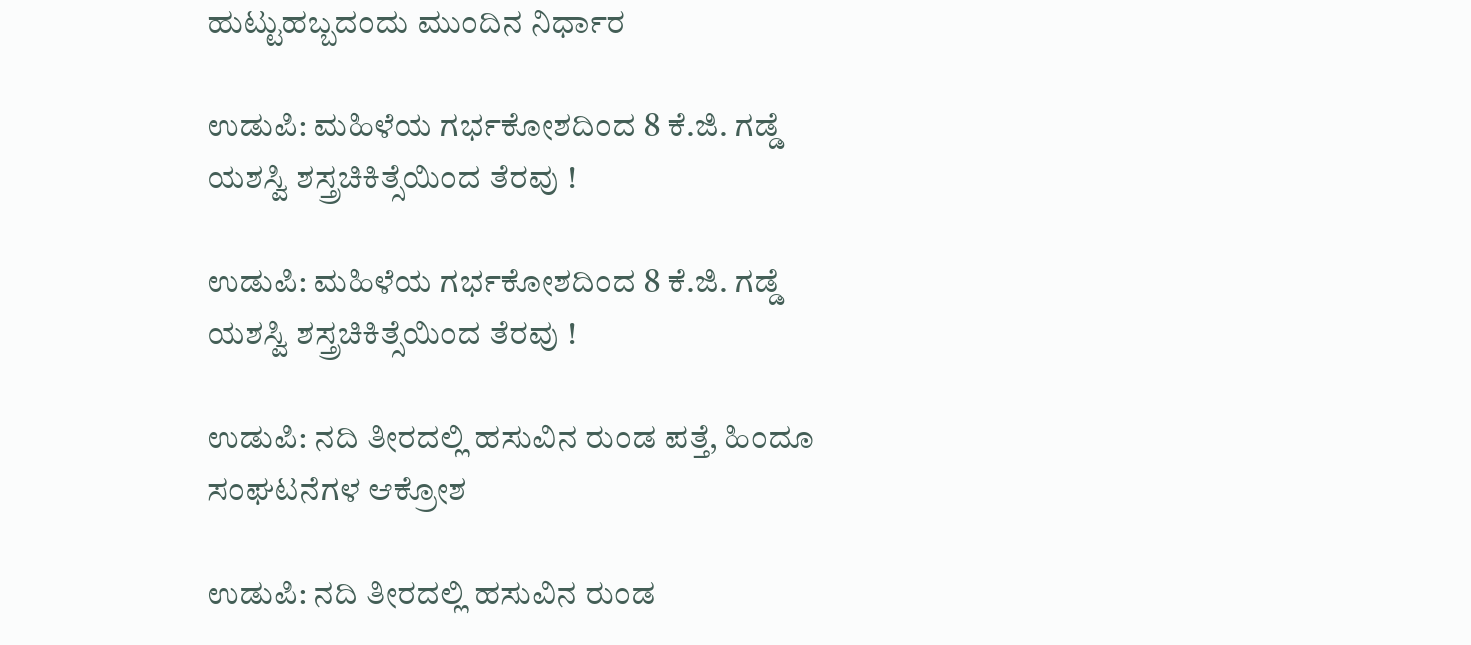ಹುಟ್ಟುಹಬ್ಬದಂದು ಮುಂದಿನ ನಿರ್ಧಾರ

ಉಡುಪಿ: ಮಹಿಳೆಯ ಗರ್ಭಕೋಶದಿಂದ 8 ಕೆ.ಜಿ. ಗಡ್ಡೆ ಯಶಸ್ವಿ ಶಸ್ತ್ರಚಿಕಿತ್ಸೆಯಿಂದ ತೆರವು !

ಉಡುಪಿ: ಮಹಿಳೆಯ ಗರ್ಭಕೋಶದಿಂದ 8 ಕೆ.ಜಿ. ಗಡ್ಡೆ ಯಶಸ್ವಿ ಶಸ್ತ್ರಚಿಕಿತ್ಸೆಯಿಂದ ತೆರವು !

ಉಡುಪಿ: ನದಿ ತೀರದಲ್ಲಿ ಹಸುವಿನ ರುಂಡ ಪತ್ತೆ, ಹಿಂದೂ ಸಂಘಟನೆಗಳ ಆಕ್ರೋಶ

ಉಡುಪಿ: ನದಿ ತೀರದಲ್ಲಿ ಹಸುವಿನ ರುಂಡ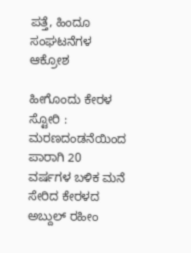ಪತ್ತೆ, ಹಿಂದೂ ಸಂಘಟನೆಗಳ ಆಕ್ರೋಶ

ಹೀಗೊಂದು ಕೇರಳ ಸ್ಟೋರಿ : ಮರಣದಂಡನೆಯಿಂದ ಪಾರಾಗಿ 20 ವರ್ಷಗಳ ಬಳಿಕ ಮನೆ ಸೇರಿದ ಕೇರಳದ ಅಬ್ದುಲ್ ರಹೀಂ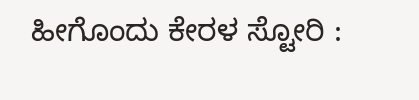ಹೀಗೊಂದು ಕೇರಳ ಸ್ಟೋರಿ :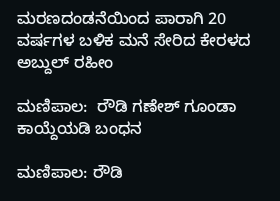ಮರಣದಂಡನೆಯಿಂದ ಪಾರಾಗಿ 20 ವರ್ಷಗಳ ಬಳಿಕ ಮನೆ ಸೇರಿದ ಕೇರಳದ ಅಬ್ದುಲ್ ರಹೀಂ

ಮಣಿಪಾಲ:  ರೌಡಿ ಗಣೇಶ್‌ ಗೂಂಡಾ ಕಾಯ್ದೆಯಡಿ ಬಂಧನ

ಮಣಿಪಾಲ: ರೌಡಿ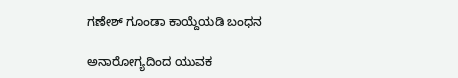ಗಣೇಶ್‌ ಗೂಂಡಾ ಕಾಯ್ದೆಯಡಿ ಬಂಧನ

ಅನಾರೋಗ್ಯದಿಂದ ಯುವಕ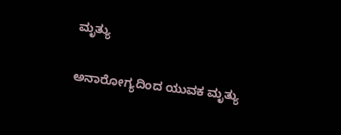ಮೃತ್ಯು

ಅನಾರೋಗ್ಯದಿಂದ ಯುವಕ ಮೃತ್ಯು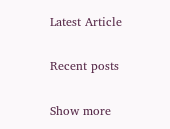Latest Article

Recent posts

Show more